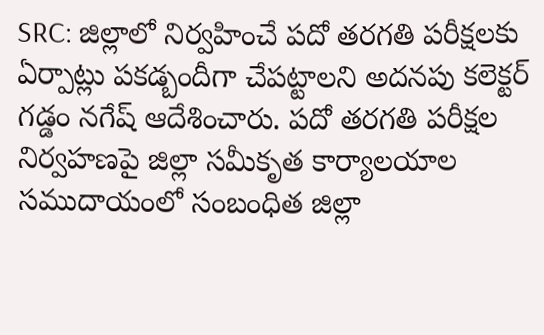SRC: జిల్లాలో నిర్వహించే పదో తరగతి పరీక్షలకు ఏర్పాట్లు పకడ్బందీగా చేపట్టాలని అదనపు కలెక్టర్ గడ్డం నగేష్ ఆదేశించారు. పదో తరగతి పరీక్షల నిర్వహణపై జిల్లా సమీకృత కార్యాలయాల సముదాయంలో సంబంధిత జిల్లా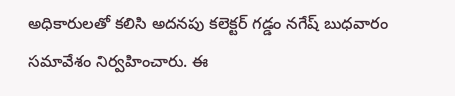అధికారులతో కలిసి అదనపు కలెక్టర్ గడ్డం నగేష్ బుధవారం సమావేశం నిర్వహించారు. ఈ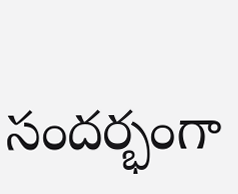సందర్భంగా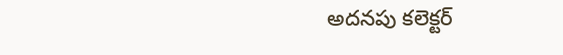అదనపు కలెక్టర్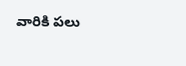వారికి పలు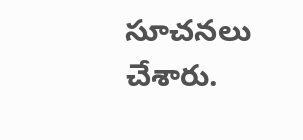సూచనలు చేశారు.